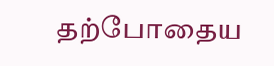தற்போதைய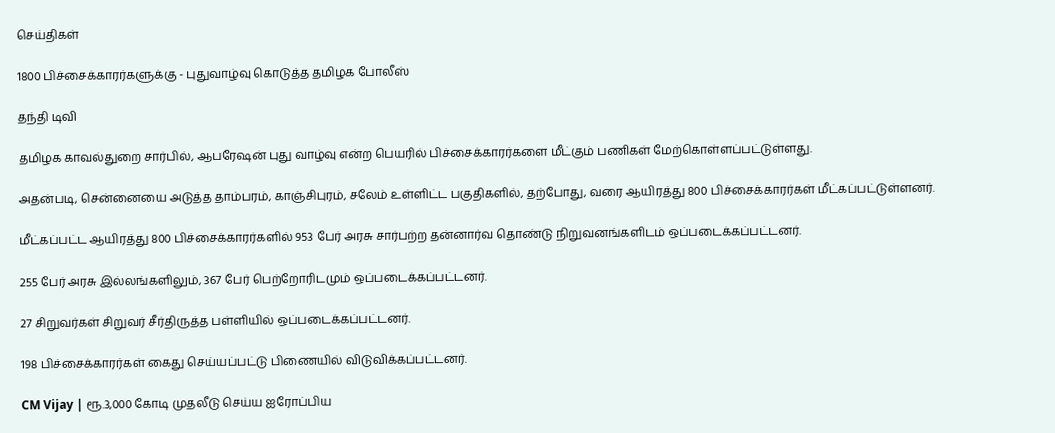செய்திகள்

1800 பிச்சைக்காரர்களுக்கு - புதுவாழ்வு கொடுத்த தமிழக போலீஸ்

தந்தி டிவி

தமிழக காவல்துறை சார்பில், ஆபரேஷன் புது வாழ்வு என்ற பெயரில் பிச்சைக்காரர்களை மீட்கும் பணிகள் மேற்கொள்ளப்பட்டுள்ளது.

அதன்படி, சென்னையை அடுத்த தாம்பரம், காஞ்சிபுரம், சலேம் உள்ளிட்ட பகுதிகளில், தற்போது, வரை ஆயிரத்து 800 பிச்சைக்காரர்கள் மீட்கப்பட்டுள்ளனர்.

மீட்கப்பட்ட ஆயிரத்து 800 பிச்சைக்காரர்களில் 953 பேர் அரசு சார்பற்ற தன்னார்வ தொண்டு நிறுவனங்களிடம் ஒப்படைக்கப்பட்டனர்.

255 பேர் அரசு இல்லங்களிலும், 367 பேர் பெற்றோரிடமும் ஒப்படைக்கப்பட்டனர்.

27 சிறுவர்கள் சிறுவர் சீர்திருத்த பள்ளியில் ஒப்படைக்கப்பட்டனர்.

198 பிச்சைக்காரர்கள் கைது செய்யப்பட்டு பிணையில் விடுவிக்கப்பட்டனர்.

CM Vijay | ரூ.3,000 கோடி முதலீடு செய்ய ஐரோப்பிய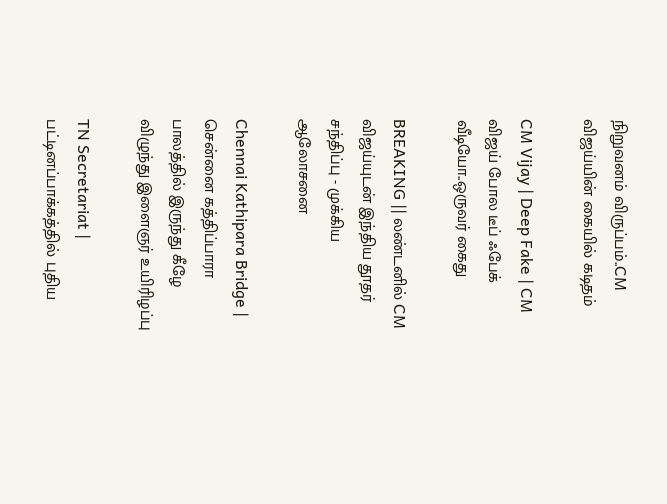நிறுவனம் விருப்பம்..CM விஜய்யின் கையில் கடிதம்

CM Vijay | Deep Fake | CM விஜய் போல டீப் ஃபேக் வீடியோ..ஒருவர் கைது

BREAKING || லண்டனில் CM விஜய்யுடன் இந்திய தூதர் சந்திப்பு - முக்கிய ஆலோசனை

Chennai Kathipara Bridge | சென்னை கத்திப்பாரா பாலத்தில் இருந்து கீழே விழுந்து இளைஞர் உயிரிழப்பு

TN Secretariat | பட்டினப்பாக்கத்தில் புதிய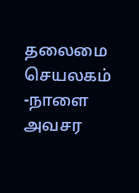தலைமை செயலகம் -நாளை அவசர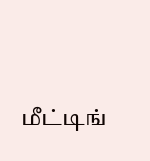மீட்டிங்